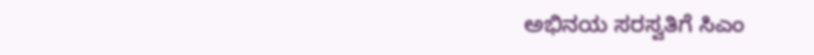ಅಭಿನಯ ಸರಸ್ವತಿಗೆ ಸಿಎಂ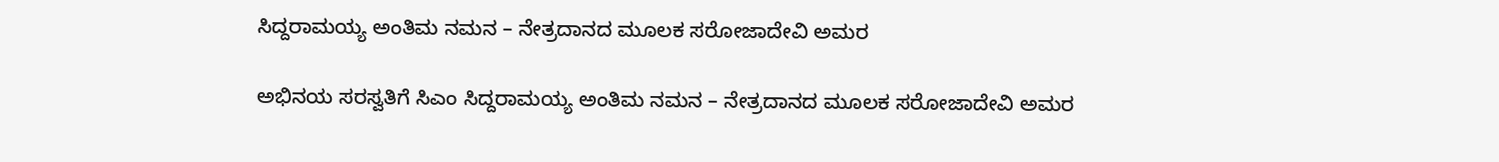ಸಿದ್ದರಾಮಯ್ಯ ಅಂತಿಮ ನಮನ – ನೇತ್ರದಾನದ ಮೂಲಕ ಸರೋಜಾದೇವಿ ಅಮರ

ಅಭಿನಯ ಸರಸ್ವತಿಗೆ ಸಿಎಂ ಸಿದ್ದರಾಮಯ್ಯ ಅಂತಿಮ ನಮನ – ನೇತ್ರದಾನದ ಮೂಲಕ ಸರೋಜಾದೇವಿ ಅಮರ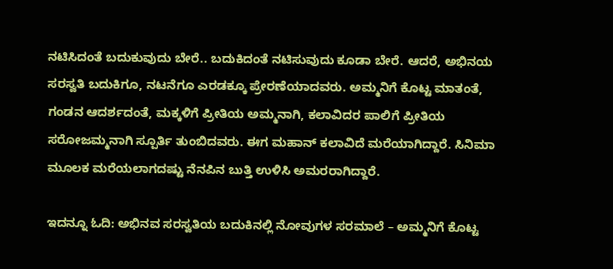ನಟಿಸಿದಂತೆ ಬದುಕುವುದು ಬೇರೆ.. ಬದುಕಿದಂತೆ ನಟಿಸುವುದು ಕೂಡಾ ಬೇರೆ. ಆದರೆ, ಅಭಿನಯ ಸರಸ್ವತಿ ಬದುಕಿಗೂ, ನಟನೆಗೂ ಎರಡಕ್ಕೂ ಪ್ರೇರಣೆಯಾದವರು. ಅಮ್ಮನಿಗೆ ಕೊಟ್ಟ ಮಾತಂತೆ, ಗಂಡನ ಆದರ್ಶದಂತೆ, ಮಕ್ಕಳಿಗೆ ಪ್ರೀತಿಯ ಅಮ್ಮನಾಗಿ, ಕಲಾವಿದರ ಪಾಲಿಗೆ ಪ್ರೀತಿಯ ಸರೋಜಮ್ಮನಾಗಿ ಸ್ಪೂರ್ತಿ ತುಂಬಿದವರು. ಈಗ ಮಹಾನ್ ಕಲಾವಿದೆ ಮರೆಯಾಗಿದ್ದಾರೆ. ಸಿನಿಮಾ ಮೂಲಕ ಮರೆಯಲಾಗದಷ್ಟು ನೆನಪಿನ ಬುತ್ತಿ ಉಳಿಸಿ ಅಮರರಾಗಿದ್ದಾರೆ.

ಇದನ್ನೂ ಓದಿ: ಅಭಿನವ ಸರಸ್ವತಿಯ ಬದುಕಿನಲ್ಲಿ ನೋವುಗಳ ಸರಮಾಲೆ – ಅಮ್ಮನಿಗೆ ಕೊಟ್ಟ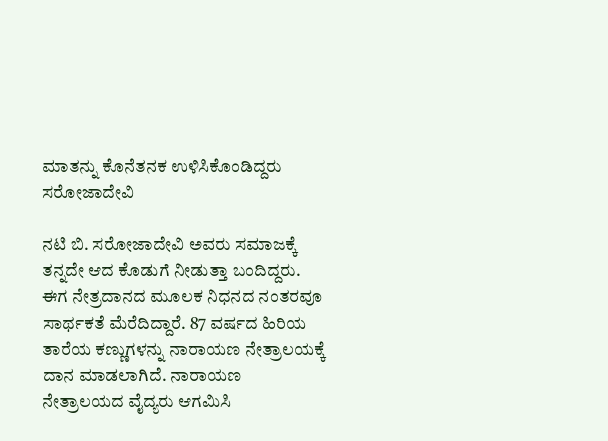ಮಾತನ್ನು ಕೊನೆತನಕ ಉಳಿಸಿಕೊಂಡಿದ್ದರು ಸರೋಜಾದೇವಿ

ನಟಿ ಬಿ. ಸರೋಜಾದೇವಿ ಅವರು ಸಮಾಜಕ್ಕೆ ತನ್ನದೇ ಆದ ಕೊಡುಗೆ ನೀಡುತ್ತಾ ಬಂದಿದ್ದರು. ಈಗ ನೇತ್ರದಾನದ ಮೂಲಕ ನಿಧನದ ನಂತರವೂ ಸಾರ್ಥಕತೆ ಮೆರೆದಿದ್ದಾರೆ. 87 ವರ್ಷದ ಹಿರಿಯ ತಾರೆಯ ಕಣ್ಣುಗಳನ್ನು ನಾರಾಯಣ ನೇತ್ರಾಲಯಕ್ಕೆ ದಾನ ಮಾಡಲಾಗಿದೆ. ನಾರಾಯಣ ನೇತ್ರಾಲಯದ ವೈದ್ಯರು ಆಗಮಿಸಿ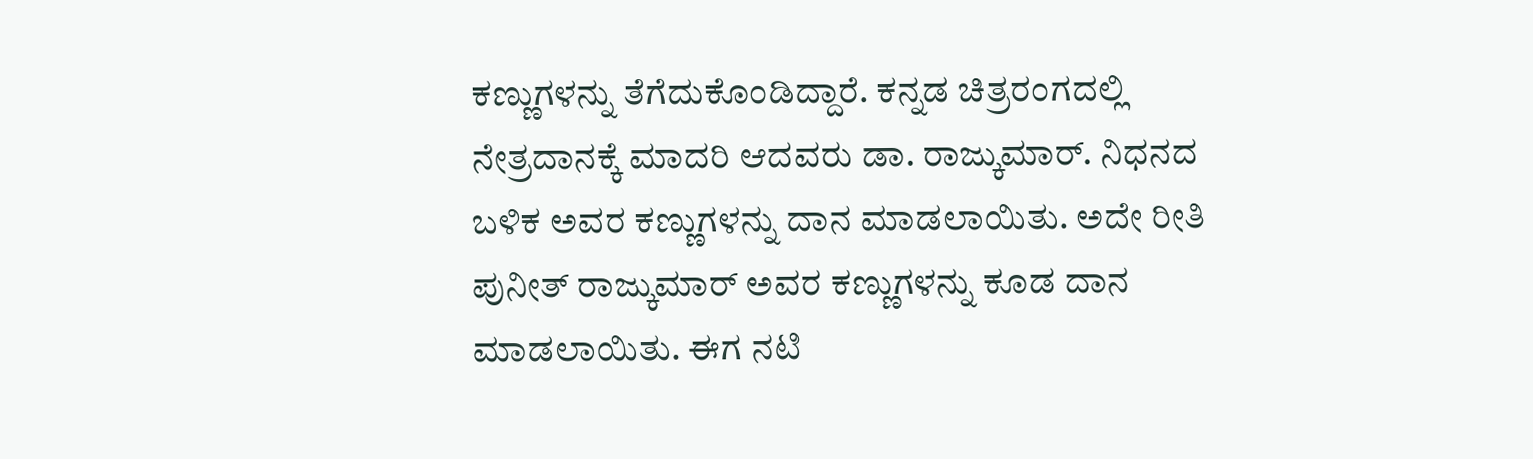ಕಣ್ಣುಗಳನ್ನು ತೆಗೆದುಕೊಂಡಿದ್ದಾರೆ. ಕನ್ನಡ ಚಿತ್ರರಂಗದಲ್ಲಿ ನೇತ್ರದಾನಕ್ಕೆ ಮಾದರಿ ಆದವರು ಡಾ. ರಾಜ್ಕುಮಾರ್. ನಿಧನದ ಬಳಿಕ ಅವರ ಕಣ್ಣುಗಳನ್ನು ದಾನ ಮಾಡಲಾಯಿತು. ಅದೇ ರೀತಿ ಪುನೀತ್ ರಾಜ್ಕುಮಾರ್ ಅವರ ಕಣ್ಣುಗಳನ್ನು ಕೂಡ ದಾನ ಮಾಡಲಾಯಿತು. ಈಗ ನಟಿ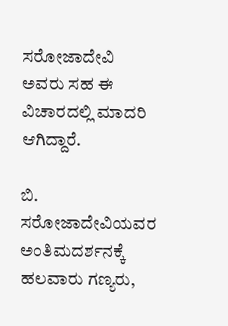ಸರೋಜಾದೇವಿ ಅವರು ಸಹ ಈ ವಿಚಾರದಲ್ಲಿ ಮಾದರಿ ಆಗಿದ್ದಾರೆ.

ಬಿ. ಸರೋಜಾದೇವಿಯವರ ಅಂತಿಮದರ್ಶನಕ್ಕೆ ಹಲವಾರು ಗಣ್ಯರು,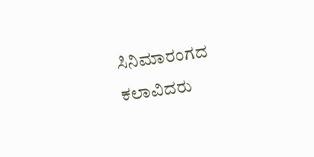ಸಿನಿಮಾರಂಗದ ಕಲಾವಿದರು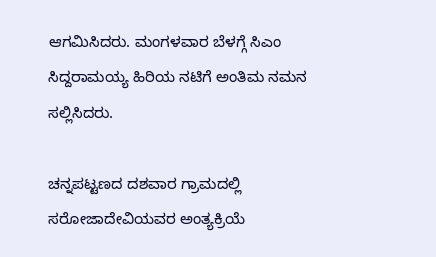ಆಗಮಿಸಿದರು. ಮಂಗಳವಾರ ಬೆಳಗ್ಗೆ ಸಿಎಂ ಸಿದ್ದರಾಮಯ್ಯ ಹಿರಿಯ ನಟಿಗೆ ಅಂತಿಮ ನಮನ ಸಲ್ಲಿಸಿದರು.

ಚನ್ನಪಟ್ಟಣದ ದಶವಾರ ಗ್ರಾಮದಲ್ಲಿ ಸರೋಜಾದೇವಿಯವರ ಅಂತ್ಯಕ್ರಿಯೆ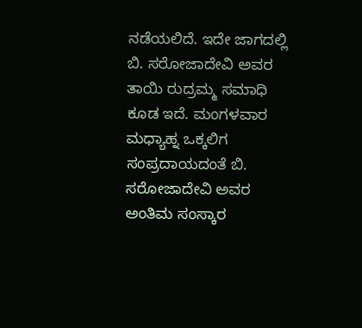ನಡೆಯಲಿದೆ. ಇದೇ ಜಾಗದಲ್ಲಿ ಬಿ. ಸರೋಜಾದೇವಿ ಅವರ ತಾಯಿ ರುದ್ರಮ್ಮ ಸಮಾಧಿ ಕೂಡ ಇದೆ. ಮಂಗಳವಾರ  ಮಧ್ಯಾಹ್ನ ಒಕ್ಕಲಿಗ ಸಂಪ್ರದಾಯದಂತೆ ಬಿ. ಸರೋಜಾದೇವಿ ಅವರ ಅಂತಿಮ ಸಂಸ್ಕಾರ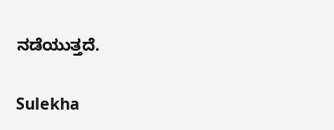ನಡೆಯುತ್ತದೆ.

Sulekha